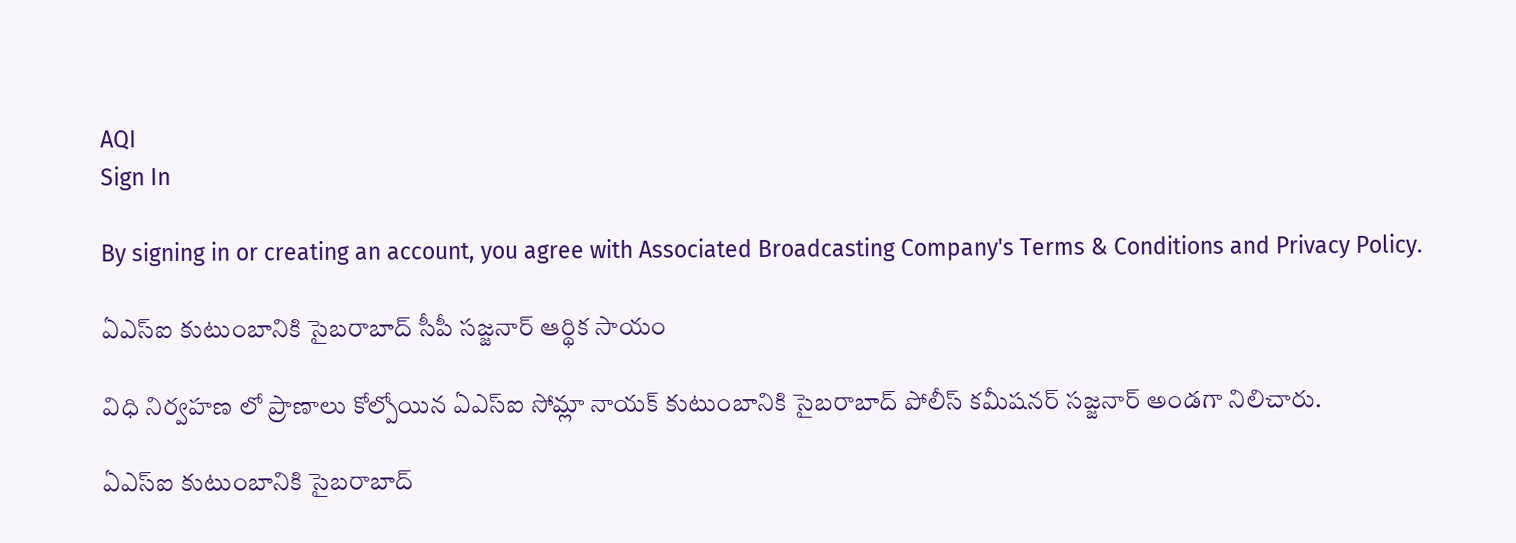AQI
Sign In

By signing in or creating an account, you agree with Associated Broadcasting Company's Terms & Conditions and Privacy Policy.

ఏఎస్ఐ కుటుంబానికి సైబరాబాద్ సీపీ సజ్జనార్ ఆర్థిక సాయం

విధి నిర్వహణ లో ప్రాణాలు కోల్పోయిన ఏఎస్ఐ సోమ్లా నాయక్ కుటుంబానికి సైబరాబాద్ పోలీస్ కమీషనర్ సజ్జనార్ అండగా నిలిచారు.

ఏఎస్ఐ కుటుంబానికి సైబరాబాద్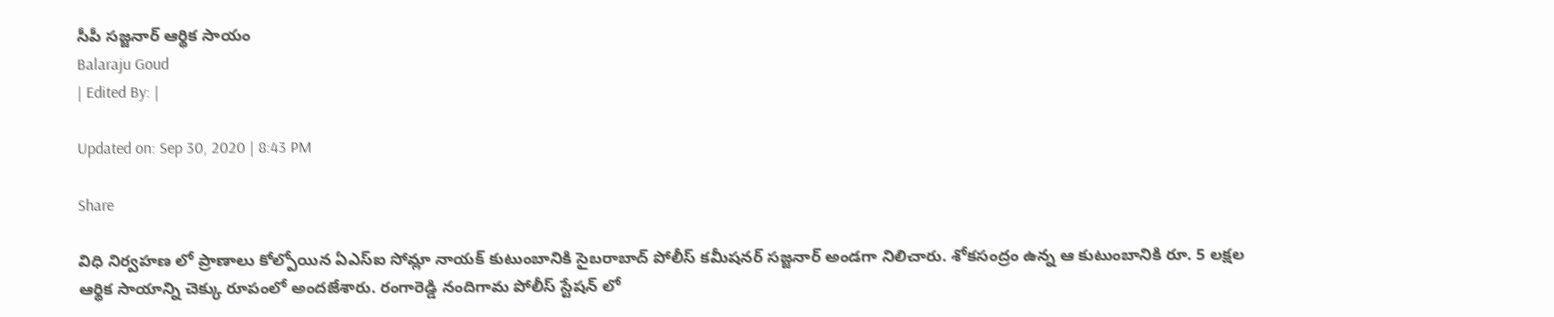సీపీ సజ్జనార్ ఆర్థిక సాయం
Balaraju Goud
| Edited By: |

Updated on: Sep 30, 2020 | 8:43 PM

Share

విధి నిర్వహణ లో ప్రాణాలు కోల్పోయిన ఏఎస్ఐ సోమ్లా నాయక్ కుటుంబానికి సైబరాబాద్ పోలీస్ కమీషనర్ సజ్జనార్ అండగా నిలిచారు. శోకసంద్రం ఉన్న ఆ కుటుంబానికి రూ. 5 లక్షల ఆర్థిక సాయాన్ని చెక్కు రూపంలో అందజేశారు. రంగారెడ్డి నందిగామ పోలీస్ స్టేషన్ లో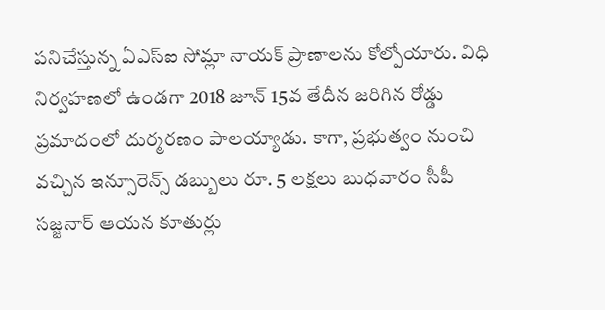పనిచేస్తున్న ఏఎస్ఐ సోమ్లా నాయక్ ప్రాణాలను కోల్పోయారు. విధి నిర్వహణలో ఉండగా 2018 జూన్ 15వ తేదీన జరిగిన రోడ్డు ప్రమాదంలో దుర్మరణం పాలయ్యాడు. కాగా, ప్రభుత్వం నుంచి వచ్చిన ఇన్సూరెన్స్ డబ్బులు రూ. 5 లక్షలు బుధవారం సీపీ సజ్జనార్ ఆయన కూతుర్లు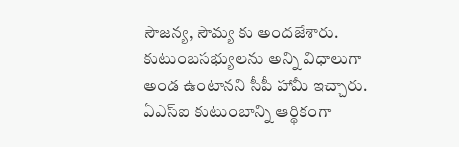సౌజన్య, సౌమ్య కు అందజేశారు. కుటుంబసభ్యులను అన్ని విధాలుగా అండ ఉంటానని సీపీ హామీ ఇచ్చారు.  ఏఎస్ఐ కుటుంబాన్ని ఆర్థికంగా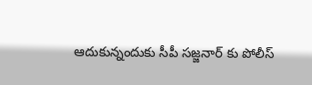ఆదుకున్నందుకు సీపీ సజ్జనార్ కు పోలీస్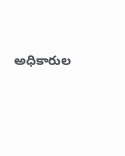అధికారుల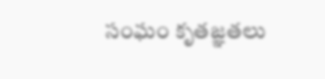సంఘం కృతజ్ఞతలు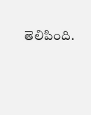తెలిపింది.